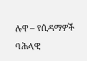ሉዋ – የሲዳማዎች ባሕላዊ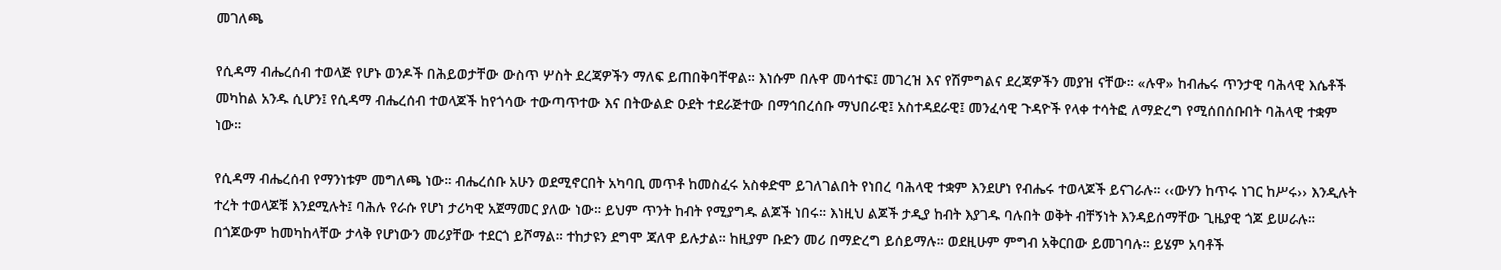መገለጫ

የሲዳማ ብሔረሰብ ተወላጅ የሆኑ ወንዶች በሕይወታቸው ውስጥ ሦስት ደረጃዎችን ማለፍ ይጠበቅባቸዋል። እነሱም በሉዋ መሳተፍ፤ መገረዝ እና የሽምግልና ደረጃዎችን መያዝ ናቸው። «ሉዋ» ከብሔሩ ጥንታዊ ባሕላዊ እሴቶች መካከል አንዱ ሲሆን፤ የሲዳማ ብሔረሰብ ተወላጆች ከየጎሳው ተውጣጥተው እና በትውልድ ዑደት ተደራጅተው በማኅበረሰቡ ማህበራዊ፤ አስተዳደራዊ፤ መንፈሳዊ ጉዳዮች የላቀ ተሳትፎ ለማድረግ የሚሰበሰቡበት ባሕላዊ ተቋም ነው።

የሲዳማ ብሔረሰብ የማንነቱም መግለጫ ነው። ብሔረሰቡ አሁን ወደሚኖርበት አካባቢ መጥቶ ከመስፈሩ አስቀድሞ ይገለገልበት የነበረ ባሕላዊ ተቋም እንደሆነ የብሔሩ ተወላጆች ይናገራሉ። ‹‹ውሃን ከጥሩ ነገር ከሥሩ›› እንዲሉት ተረት ተወላጆቹ እንደሚሉት፤ ባሕሉ የራሱ የሆነ ታሪካዊ አጀማመር ያለው ነው። ይህም ጥንት ከብት የሚያግዱ ልጆች ነበሩ። እነዚህ ልጆች ታዲያ ከብት እያገዱ ባሉበት ወቅት ብቸኝነት እንዳይሰማቸው ጊዜያዊ ጎጆ ይሠራሉ። በጎጆውም ከመካከላቸው ታላቅ የሆነውን መሪያቸው ተደርጎ ይሾማል። ተከታዩን ደግሞ ጃለዋ ይሉታል። ከዚያም ቡድን መሪ በማድረግ ይሰይማሉ። ወደዚሁም ምግብ አቅርበው ይመገባሉ። ይሄም አባቶች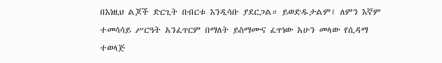በእነዚህ ልጆች ድርጊት በብርቱ እንዲሳቡ ያደርጋል። ይወድዱታልም፤ ለምን እኛም ተመሳሳይ ሥርዓት አንፈጥርም በማለት ይስማሙና ፈጥነው አሁን መላው የሲዳማ ተወላጅ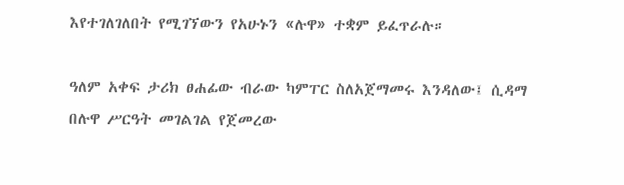እየተገለገለበት የሚገኘውን የአሁኑን «ሉዋ» ተቋም ይፈጥራሉ።

ዓለም አቀፍ ታሪክ ፀሐፊው ብራው ካምፐር ስለአጀማመሩ እንዳለው፤ ሲዳማ በሉዋ ሥርዓት መገልገል የጀመረው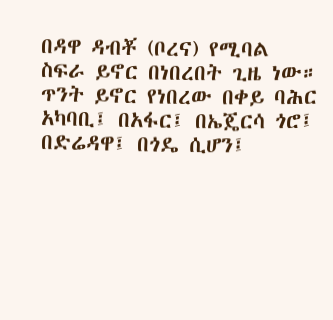በዳዋ ዳብቾ (ቦረና) የሚባል ስፍራ ይኖር በነበረበት ጊዜ ነው። ጥንት ይኖር የነበረው በቀይ ባሕር አካባቢ፤ በአፋር፤ በኤጄርሳ ጎሮ፤ በድሬዳዋ፤ በጎዴ ሲሆን፤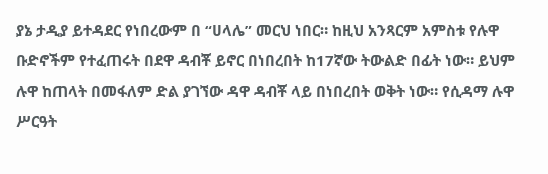ያኔ ታዲያ ይተዳደር የነበረውም በ “ሀላሌ” መርህ ነበር። ከዚህ አንጻርም አምስቱ የሉዋ ቡድኖችም የተፈጠሩት በደዋ ዳብቾ ይኖር በነበረበት ከ17ኛው ትውልድ በፊት ነው። ይህም ሉዋ ከጠላት በመፋለም ድል ያገኘው ዳዋ ዳብቾ ላይ በነበረበት ወቅት ነው። የሲዳማ ሉዋ ሥርዓት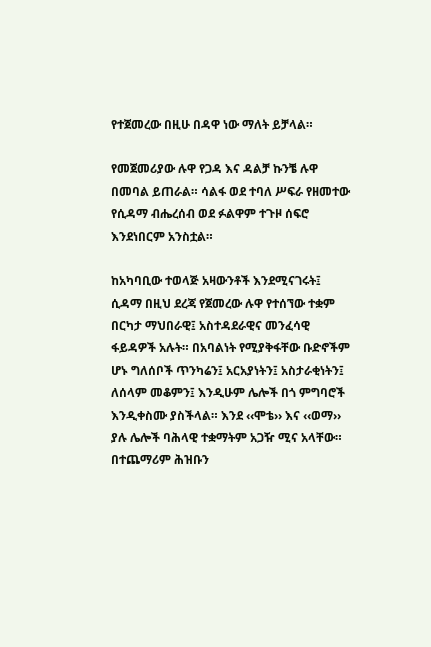የተጀመረው በዚሁ በዳዋ ነው ማለት ይቻላል።

የመጀመሪያው ሉዋ የጋዳ እና ዳልቻ ኩንቼ ሉዋ በመባል ይጠራል። ሳልፋ ወደ ተባለ ሥፍራ የዘመተው የሲዳማ ብሔረሰብ ወደ ፉልዋም ተጉዞ ሰፍሮ እንደነበርም አንስቷል።

ከአካባቢው ተወላጅ አዛውንቶች እንደሚናገሩት፤ ሲዳማ በዚህ ደረጃ የጀመረው ሉዋ የተሰኘው ተቋም በርካታ ማህበራዊ፤ አስተዳደራዊና መንፈሳዊ ፋይዳዎች አሉት። በአባልነት የሚያቅፋቸው ቡድኖችም ሆኑ ግለሰቦች ጥንካሬን፤ አርአያነትን፤ አስታራቂነትን፤ ለሰላም መቆምን፤ እንዲሁም ሌሎች በጎ ምግባሮች እንዲቀስሙ ያስችላል። እንደ ‹‹ሞቴ›› እና ‹‹ወማ›› ያሉ ሌሎች ባሕላዊ ተቋማትም አጋዥ ሚና አላቸው። በተጨማሪም ሕዝቡን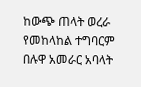ከውጭ ጠላት ወረራ የመከላከል ተግባርም በሉዋ አመራር አባላት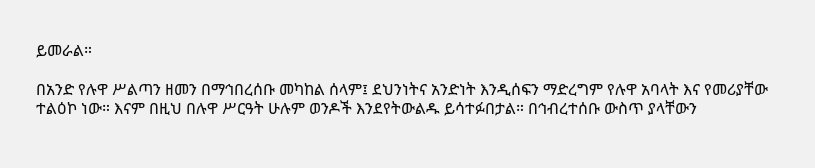ይመራል።

በአንድ የሉዋ ሥልጣን ዘመን በማኅበረሰቡ መካከል ሰላም፤ ደህንነትና አንድነት እንዲሰፍን ማድረግም የሉዋ አባላት እና የመሪያቸው ተልዕኮ ነው። እናም በዚህ በሉዋ ሥርዓት ሁሉም ወንዶች እንደየትውልዱ ይሳተፉበታል። በኅብረተሰቡ ውስጥ ያላቸውን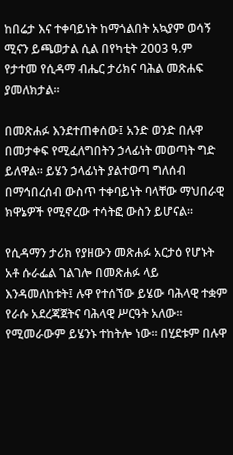ከበሬታ እና ተቀባይነት ከማጎልበት አኳያም ወሳኝ ሚናን ይጫወታል ሲል በየካቲት 2003 ዓ.ም የታተመ የሲዳማ ብሔር ታሪክና ባሕል መጽሐፍ ያመለክታል፡፡

በመጽሐፉ እንደተጠቀሰው፤ አንድ ወንድ በሉዋ በመታቀፍ የሚፈለግበትን ኃላፊነት መወጣት ግድ ይለዋል። ይሄን ኃላፊነት ያልተወጣ ግለሰብ በማኅበረሰብ ውስጥ ተቀባይነት ባላቸው ማህበራዊ ክዋኔዎች የሚኖረው ተሳትፎ ውስን ይሆናል።

የሲዳማን ታሪክ የያዘውን መጽሐፉ አርታዕ የሆኑት አቶ ሱራፌል ገልገሎ በመጽሐፉ ላይ እንዳመለከቱት፤ ሉዋ የተሰኘው ይሄው ባሕላዊ ተቋም የራሱ አደረጃጀትና ባሕላዊ ሥርዓት አለው። የሚመራውም ይሄንኑ ተከትሎ ነው። በሂደቱም በሉዋ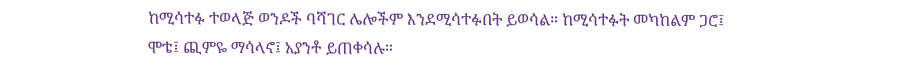ከሚሳተፉ ተወላጅ ወንዶች ባሻገር ሌሎችም እንደሚሳተፉበት ይወሳል። ከሚሳተፉት መካከልም ጋሮ፤ ሞቴ፤ ጪምዬ ማሳላኖ፤ አያንቶ ይጠቀሳሉ።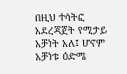በዚህ ተሳትፎ አደረጃጀት የሚታይ አቻነት አለ፤ ሆኖም አቻነቱ ዕድሜ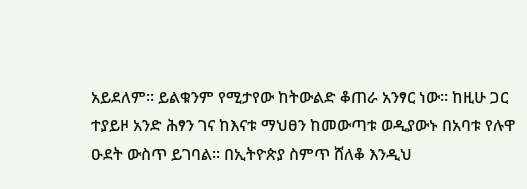አይደለም። ይልቁንም የሚታየው ከትውልድ ቆጠራ አንፃር ነው። ከዚሁ ጋር ተያይዞ አንድ ሕፃን ገና ከእናቱ ማህፀን ከመውጣቱ ወዲያውኑ በአባቱ የሉዋ ዑደት ውስጥ ይገባል። በኢትዮጵያ ስምጥ ሸለቆ እንዲህ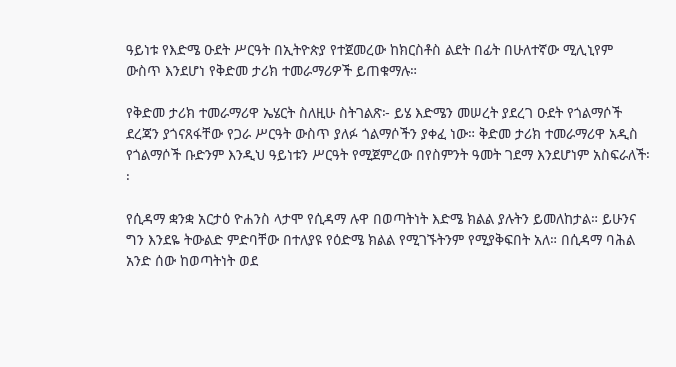ዓይነቱ የእድሜ ዑደት ሥርዓት በኢትዮጵያ የተጀመረው ከክርስቶስ ልደት በፊት በሁለተኛው ሚሊኒየም ውስጥ እንደሆነ የቅድመ ታሪክ ተመራማሪዎች ይጠቁማሉ።

የቅድመ ታሪክ ተመራማሪዋ ኤሄርት ስለዚሁ ስትገልጽ፦ ይሄ እድሜን መሠረት ያደረገ ዑደት የጎልማሶች ደረጃን ያጎናጸፋቸው የጋራ ሥርዓት ውስጥ ያለፉ ጎልማሶችን ያቀፈ ነው። ቅድመ ታሪክ ተመራማሪዋ አዲስ የጎልማሶች ቡድንም እንዲህ ዓይነቱን ሥርዓት የሚጀምረው በየስምንት ዓመት ገደማ እንደሆነም አስፍራለች፡፡

የሲዳማ ቋንቋ አርታዕ ዮሐንስ ላታሞ የሲዳማ ሉዋ በወጣትነት እድሜ ክልል ያሉትን ይመለከታል። ይሁንና ግን እንደዬ ትውልድ ምድባቸው በተለያዩ የዕድሜ ክልል የሚገኙትንም የሚያቅፍበት አለ። በሲዳማ ባሕል አንድ ሰው ከወጣትነት ወደ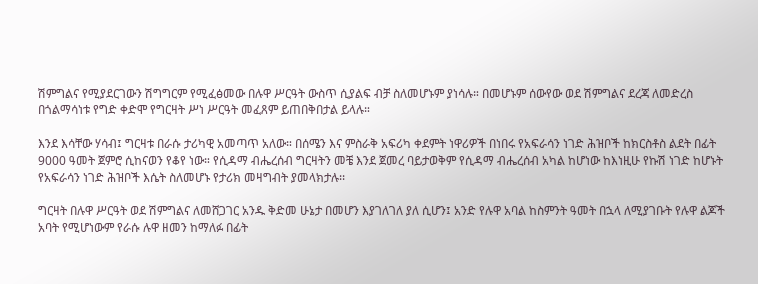ሽምግልና የሚያደርገውን ሽግግርም የሚፈፅመው በሉዋ ሥርዓት ውስጥ ሲያልፍ ብቻ ስለመሆኑም ያነሳሉ። በመሆኑም ሰውየው ወደ ሽምግልና ደረጃ ለመድረስ በጎልማሳነቱ የግድ ቀድሞ የግርዛት ሥነ ሥርዓት መፈጸም ይጠበቅበታል ይላሉ።

እንደ እሳቸው ሃሳብ፤ ግርዛቱ በራሱ ታሪካዊ አመጣጥ አለው። በሰሜን እና ምስራቅ አፍሪካ ቀደምት ነዋሪዎች በነበሩ የአፍራሳን ነገድ ሕዝቦች ከክርስቶስ ልደት በፊት 9000 ዓመት ጀምሮ ሲከናወን የቆየ ነው። የሲዳማ ብሔረሰብ ግርዛትን መቼ እንደ ጀመረ ባይታወቅም የሲዳማ ብሔረሰብ አካል ከሆነው ከእነዚሁ የኩሽ ነገድ ከሆኑት የአፍራሳን ነገድ ሕዝቦች እሴት ስለመሆኑ የታሪክ መዛግብት ያመላክታሉ፡፡

ግርዛት በሉዋ ሥርዓት ወደ ሽምግልና ለመሸጋገር አንዱ ቅድመ ሁኔታ በመሆን እያገለገለ ያለ ሲሆን፤ አንድ የሉዋ አባል ከስምንት ዓመት በኋላ ለሚያገቡት የሉዋ ልጆች አባት የሚሆነውም የራሱ ሉዋ ዘመን ከማለፉ በፊት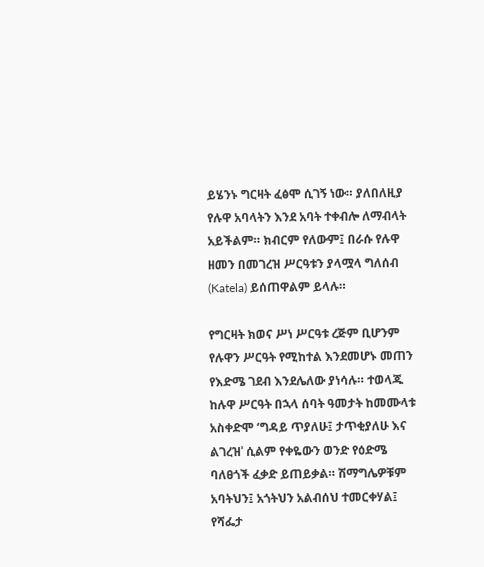ይሄንኑ ግርዛት ፈፅሞ ሲገኝ ነው። ያለበለዚያ የሉዋ አባላትን እንደ አባት ተቀብሎ ለማብላት አይችልም። ክብርም የለውም፤ በራሱ የሉዋ ዘመን በመገረዝ ሥርዓቱን ያላሟላ ግለሰብ (Katela) ይሰጠዋልም ይላሉ።

የግርዛት ክወና ሥነ ሥርዓቱ ረጅም ቢሆንም የሉዋን ሥርዓት የሚከተል እንደመሆኑ መጠን የእድሜ ገደብ እንደሌለው ያነሳሉ። ተወላጁ ከሉዋ ሥርዓት በኋላ ሰባት ዓመታት ከመሙላቱ አስቀድሞ ‘ግዳይ ጥያለሁ፤ ታጥቂያለሁ እና ልገረዝʾ ሲልም የቀዬውን ወንድ የዕድሜ ባለፀጎች ፈቃድ ይጠይቃል። ሽማግሌዎቹም አባትህን፤ አጎትህን አልብሰህ ተመርቀሃል፤ የሻፌታ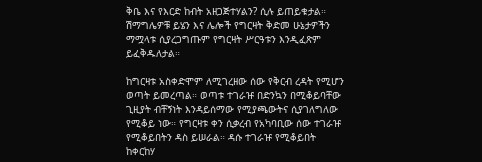ቅቤ እና የእርድ ከብት አዘጋጅተሃልን? ሲሉ ይጠይቁታል። ሽማግሌዎቹ ይሄን እና ሌሎች የግርዛት ቅድመ ሁኔታዎችን ማሟላቱ ሲያረጋግጡም የግርዛት ሥርዓቱን እንዲፈጽም ይፈቅዱለታል።

ከግርዛቱ አስቀድሞም ለሚገረዘው ሰው የቅርብ ረዳት የሚሆን ወጣት ይመረጣል። ወጣቱ ተገራዡ በድንኳን በሚቆይባቸው ጊዚያት ብቸኝነት እንዳይሰማው የሚያጫውትና ሲያገለግለው የሚቆይ ነው። የግርዛቱ ቀን ሲቃረብ የአካባቢው ሰው ተገራዡ የሚቆይበትን ዳስ ይሠራል። ዳሱ ተገራዡ የሚቆይበት ከቀርከሃ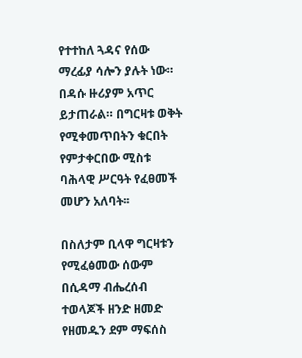የተተከለ ጓዳና የሰው ማረፊያ ሳሎን ያሉት ነው። በዳሱ ዙሪያም አጥር ይታጠራል። በግርዛቱ ወቅት የሚቀመጥበትን ቁርበት የምታቀርበው ሚስቱ ባሕላዊ ሥርዓት የፈፀመች መሆን አለባት፡፡

በስለታም ቢላዋ ግርዛቱን የሚፈፅመው ሰውም በሲዳማ ብሔረሰብ ተወላጆች ዘንድ ዘመድ የዘመዱን ደም ማፍሰስ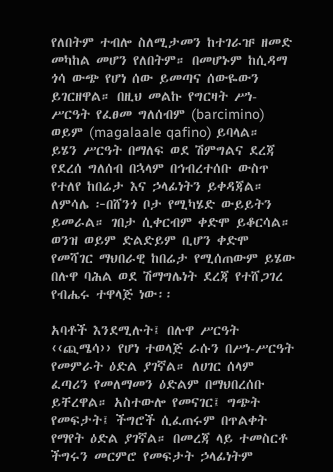የለበትም ተብሎ ስለሚታመን ከተገራዡ ዘመድ መካከል መሆን የለበትም። በመሆኑም ከሲዳማ ጎሳ ውጭ የሆነ ሰው ይመጣና ሰውዬውን ይገርዘዋል። በዚህ መልኩ የግርዛት ሥነ-ሥርዓት የፈፀመ ግለሰብም (barcimino) ወይም (magalaale qafino) ይባላል። ይሄን ሥርዓት በማለፍ ወደ ሽምግልና ደረጃ የደረሰ ግለሰብ በኋላም በኅብረተሰቡ ውስጥ የተለየ ከበሬታ እና ኃላፊነትን ይቀዳጃል። ለምሳሌ ፦በሸንጎ ቦታ የሚካሄድ ውይይትን ይመራል። ገበታ ሲቀርብም ቀድሞ ይቆርሳል። ወንዝ ወይም ድልድይም ቢሆን ቀድሞ የመሻገር ማህበራዊ ከበሬታ የሚሰጠውም ይሄው በሉዋ ባሕል ወደ ሽማግሌነት ደረጃ የተሸጋገረ የብሔሩ ተዋላጅ ነው፡፡

አባቶች እንደሚሉት፤ በሉዋ ሥርዓት ‹‹ጪሜሳ›› የሆነ ተወላጅ ራሱን በሥነ-ሥርዓት የመምራት ዕድል ያገኛል። ለሀገር ሰላም ፈጣሪን የመለማመን ዕድልም በማህበረሰቡ ይቸረዋል። አስተውሎ የመናገር፤ ግጭት የመፍታት፤ ችግሮች ሲፈጠሩም በጥልቀት የማየት ዕድል ያገኛል። በመረጃ ላይ ተመስርቶ ችግሩን መርምሮ የመፍታት ኃላፊነትም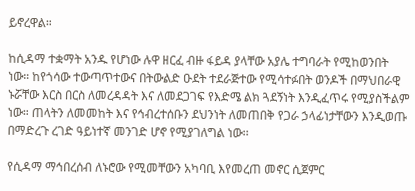ይኖረዋል።

ከሲዳማ ተቋማት አንዱ የሆነው ሉዋ ዘርፈ ብዙ ፋይዳ ያላቸው አያሌ ተግባራት የሚከወንበት ነው። ከየጎሳው ተውጣጥተውና በትውልድ ዑደት ተደራጅተው የሚሳተፉበት ወንዶች በማህበራዊ ኑሯቸው እርስ በርስ ለመረዳዳት እና ለመደጋገፍ የእድሜ ልክ ጓደኝነት እንዲፈጥሩ የሚያስችልም ነው። ጠላትን ለመመከት እና የኅብረተሰቡን ደህንነት ለመጠበቅ የጋራ ኃላፊነታቸውን እንዲወጡ በማድረጉ ረገድ ዓይነተኛ መንገድ ሆኖ የሚያገለግል ነው፡፡

የሲዳማ ማኅበረሰብ ለኑሮው የሚመቸውን አካባቢ እየመረጠ መኖር ሲጀምር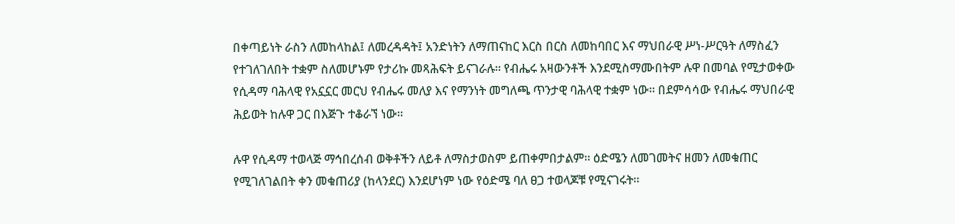በቀጣይነት ራስን ለመከላከል፤ ለመረዳዳት፤ አንድነትን ለማጠናከር እርስ በርስ ለመከባበር እና ማህበራዊ ሥነ-ሥርዓት ለማስፈን የተገለገለበት ተቋም ስለመሆኑም የታሪኩ መጻሕፍት ይናገራሉ። የብሔሩ አዛውንቶች እንደሚስማሙበትም ሉዋ በመባል የሚታወቀው የሲዳማ ባሕላዊ የአኗኗር መርህ የብሔሩ መለያ እና የማንነት መግለጫ ጥንታዊ ባሕላዊ ተቋም ነው። በደምሳሳው የብሔሩ ማህበራዊ ሕይወት ከሉዋ ጋር በእጅጉ ተቆራኘ ነው፡፡

ሉዋ የሲዳማ ተወላጅ ማኅበረሰብ ወቅቶችን ለይቶ ለማስታወስም ይጠቀምበታልም። ዕድሜን ለመገመትና ዘመን ለመቁጠር የሚገለገልበት ቀን መቁጠሪያ (ከላንደር) እንደሆነም ነው የዕድሜ ባለ ፀጋ ተወላጆቹ የሚናገሩት።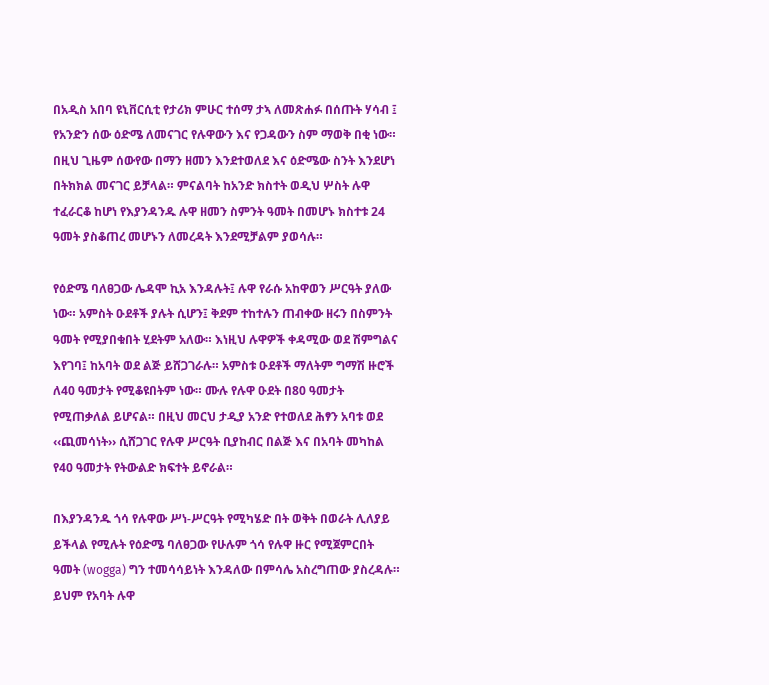በአዲስ አበባ ዩኒቨርሲቲ የታሪክ ምሁር ተሰማ ታኣ ለመጽሐፉ በሰጡት ሃሳብ ፤ የአንድን ሰው ዕድሜ ለመናገር የሉዋውን እና የጋዳውን ስም ማወቅ በቂ ነው። በዚህ ጊዜም ሰውየው በማን ዘመን እንደተወለደ እና ዕድሜው ስንት እንደሆነ በትክክል መናገር ይቻላል። ምናልባት ከአንድ ክስተት ወዲህ ሦስት ሉዋ ተፈራርቆ ከሆነ የእያንዳንዱ ሉዋ ዘመን ስምንት ዓመት በመሆኑ ክስተቱ 24 ዓመት ያስቆጠረ መሆኑን ለመረዳት እንደሚቻልም ያወሳሉ።

የዕድሜ ባለፀጋው ሌዳሞ ኪአ እንዳሉት፤ ሉዋ የራሱ አከዋወን ሥርዓት ያለው ነው። አምስት ዑደቶች ያሉት ሲሆን፤ ቅደም ተከተሉን ጠብቀው ዘሩን በስምንት ዓመት የሚያበቁበት ሂደትም አለው። እነዚህ ሉዋዎች ቀዳሚው ወደ ሽምግልና እየገባ፤ ከአባት ወደ ልጅ ይሸጋገራሉ። አምስቱ ዑደቶች ማለትም ግማሽ ዙሮች ለ40 ዓመታት የሚቆዩበትም ነው። ሙሉ የሉዋ ዑደት በ80 ዓመታት የሚጠቃለል ይሆናል። በዚህ መርህ ታዲያ አንድ የተወለደ ሕፃን አባቱ ወደ ‹‹ጪመሳነት›› ሲሸጋገር የሉዋ ሥርዓት ቢያከብር በልጅ እና በአባት መካከል የ40 ዓመታት የትውልድ ክፍተት ይኖራል።

በእያንዳንዱ ጎሳ የሉዋው ሥነ-ሥርዓት የሚካሄድ በት ወቅት በወራት ሊለያይ ይችላል የሚሉት የዕድሜ ባለፀጋው የሁሉም ጎሳ የሉዋ ዙር የሚጀምርበት ዓመት (wogga) ግን ተመሳሳይነት እንዳለው በምሳሌ አስረግጠው ያስረዳሉ። ይህም የአባት ሉዋ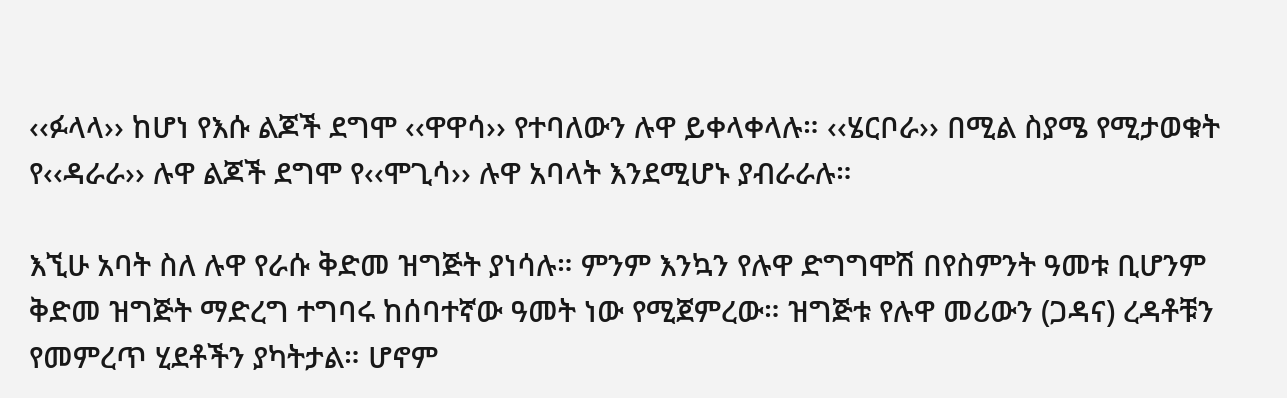‹‹ፉላላ›› ከሆነ የእሱ ልጆች ደግሞ ‹‹ዋዋሳ›› የተባለውን ሉዋ ይቀላቀላሉ። ‹‹ሄርቦራ›› በሚል ስያሜ የሚታወቁት የ‹‹ዳራራ›› ሉዋ ልጆች ደግሞ የ‹‹ሞጊሳ›› ሉዋ አባላት እንደሚሆኑ ያብራራሉ።

እኚሁ አባት ስለ ሉዋ የራሱ ቅድመ ዝግጅት ያነሳሉ። ምንም እንኳን የሉዋ ድግግሞሽ በየስምንት ዓመቱ ቢሆንም ቅድመ ዝግጅት ማድረግ ተግባሩ ከሰባተኛው ዓመት ነው የሚጀምረው። ዝግጅቱ የሉዋ መሪውን (ጋዳና) ረዳቶቹን የመምረጥ ሂደቶችን ያካትታል። ሆኖም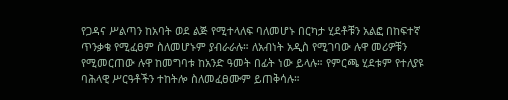የጋዳና ሥልጣን ከአባት ወደ ልጅ የሚተላለፍ ባለመሆኑ በርካታ ሂደቶቹን አልፎ በከፍተኛ ጥንቃቄ የሚፈፀም ስለመሆኑም ያብራራሉ። ለአብነት አዲስ የሚገባው ሉዋ መሪዎቹን የሚመርጠው ሉዋ ከመግባቱ ከአንድ ዓመት በፊት ነው ይላሉ። የምርጫ ሂደቱም የተለያዩ ባሕላዊ ሥርዓቶችን ተከትሎ ስለመፈፀሙም ይጠቅሳሉ።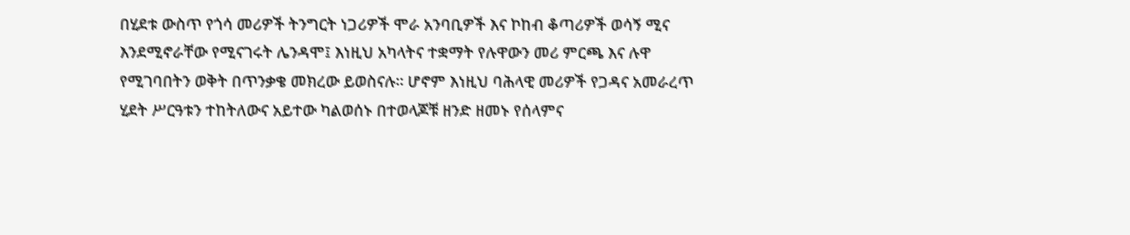በሂደቱ ውስጥ የጎሳ መሪዎች ትንግርት ነጋሪዎች ሞራ አንባቢዎች እና ኮከብ ቆጣሪዎች ወሳኝ ሚና እንደሚኖራቸው የሚናገሩት ሌንዳሞ፤ እነዚህ አካላትና ተቋማት የሉዋውን መሪ ምርጫ እና ሉዋ የሚገባበትን ወቅት በጥንቃቄ መክረው ይወስናሉ። ሆኖም እነዚህ ባሕላዊ መሪዎች የጋዳና አመራረጥ ሂደት ሥርዓቱን ተከትለውና አይተው ካልወሰኑ በተወላጆቹ ዘንድ ዘመኑ የሰላምና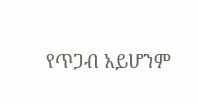የጥጋብ አይሆንም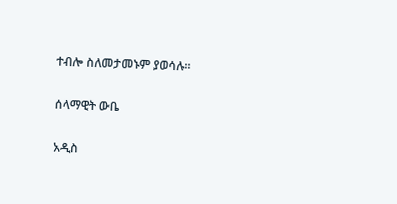ተብሎ ስለመታመኑም ያወሳሉ።

ሰላማዊት ውቤ

አዲስ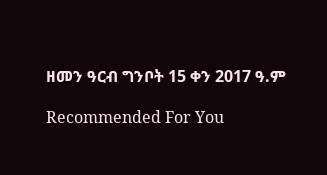ዘመን ዓርብ ግንቦት 15 ቀን 2017 ዓ.ም

Recommended For You